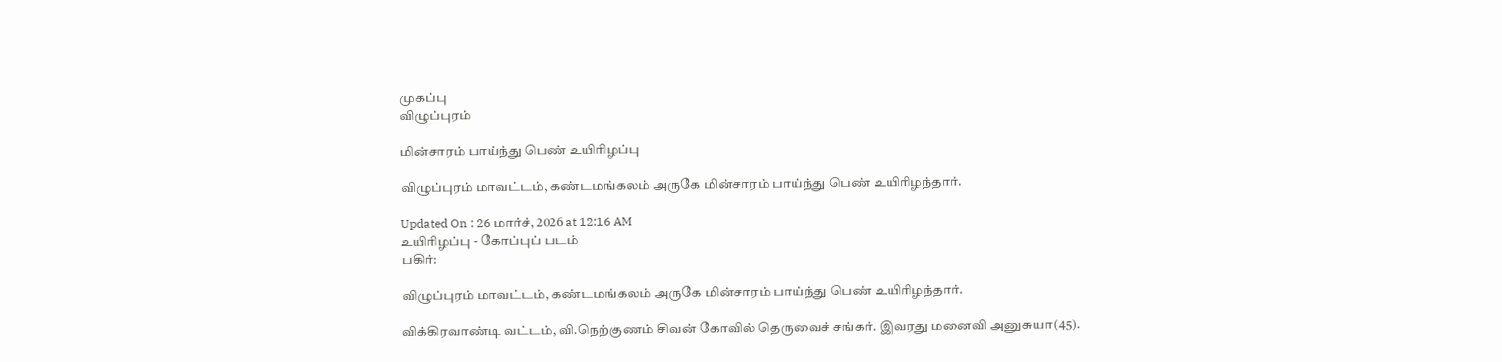முகப்பு
விழுப்புரம்

மின்சாரம் பாய்ந்து பெண் உயிரிழப்பு

விழுப்புரம் மாவட்டம், கண்டமங்கலம் அருகே மின்சாரம் பாய்ந்து பெண் உயிரிழந்தார்.

Updated On : 26 மார்ச், 2026 at 12:16 AM
உயிரிழப்பு - கோப்புப் படம்
பகிர்:

விழுப்புரம் மாவட்டம், கண்டமங்கலம் அருகே மின்சாரம் பாய்ந்து பெண் உயிரிழந்தார்.

விக்கிரவாண்டி வட்டம், வி.நெற்குணம் சிவன் கோவில் தெருவைச் சங்கர். இவரது மனைவி அனுசுயா(45).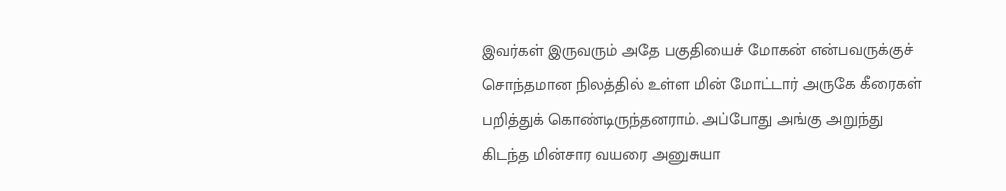இவர்கள் இருவரும் அதே பகுதியைச் மோகன் என்பவருக்குச் சொந்தமான நிலத்தில் உள்ள மின் மோட்டார் அருகே கீரைகள் பறித்துக் கொண்டிருந்தனராம். அப்போது அங்கு அறுந்து கிடந்த மின்சார வயரை அனுசுயா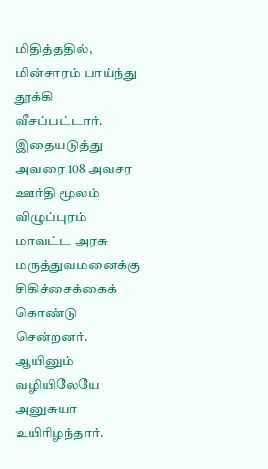மிதித்ததில், மின்சாரம் பாய்ந்து தூக்கி வீசப்பட்டார். இதையடுத்து அவரை 108 அவசர ஊர்தி மூலம் விழுப்புரம் மாவட்ட அரசு மருத்துவமனைக்கு சிகிச்சைக்கைக் கொண்டு சென்றனர். ஆயினும் வழியிலேயே அனுசுயா உயிரிழந்தார்.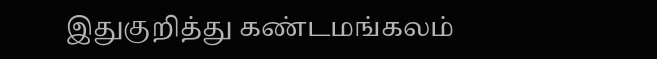இதுகுறித்து கண்டமங்கலம்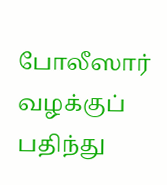போலீஸார் வழக்குப் பதிந்து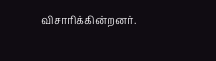விசாரிக்கின்றனர்.